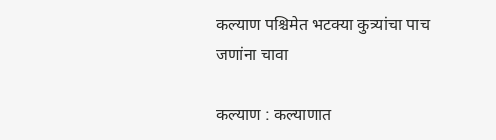कल्याण पश्चिमेत भटक्या कुत्र्यांचा पाच जणांना चावा

कल्याण : कल्याणात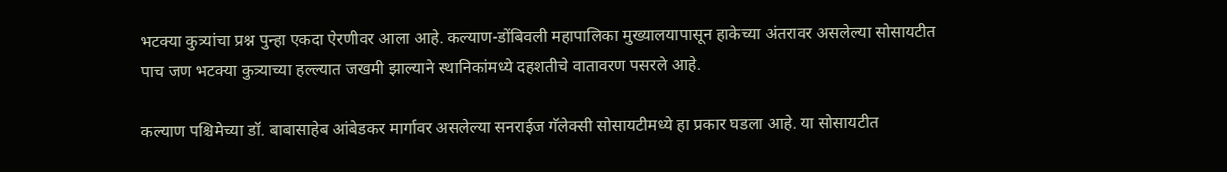भटक्या कुत्र्यांचा प्रश्न पुन्हा एकदा ऐरणीवर आला आहे. कल्याण-डोंबिवली महापालिका मुख्यालयापासून हाकेच्या अंतरावर असलेल्या सोसायटीत पाच जण भटक्या कुत्र्याच्या हल्ल्यात जखमी झाल्याने स्थानिकांमध्ये दहशतीचे वातावरण पसरले आहे.

कल्याण पश्चिमेच्या डॉ. बाबासाहेब आंबेडकर मार्गावर असलेल्या सनराईज गॅलेक्सी सोसायटीमध्ये हा प्रकार घडला आहे. या सोसायटीत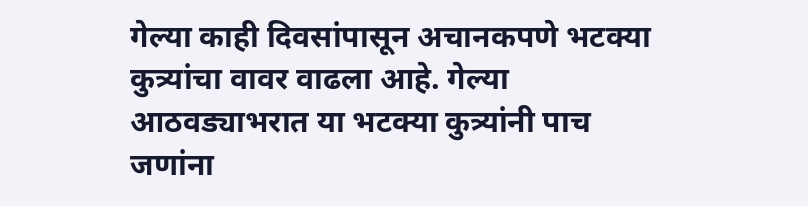गेल्या काही दिवसांपासून अचानकपणे भटक्या कुत्र्यांचा वावर वाढला आहे. गेल्या आठवड्याभरात या भटक्या कुत्र्यांनी पाच जणांना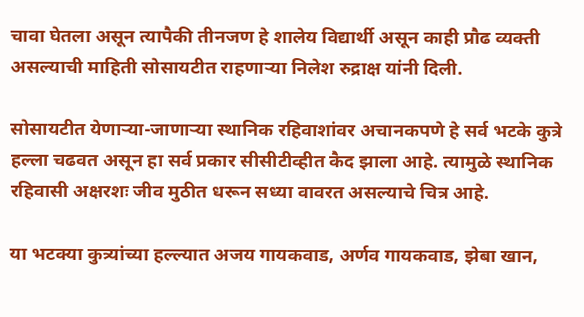चावा घेतला असून त्यापैकी तीनजण हे शालेय विद्यार्थी असून काही प्रौढ व्यक्ती असल्याची माहिती सोसायटीत राहणाऱ्या निलेश रुद्राक्ष यांनी दिली.

सोसायटीत येणाऱ्या-जाणाऱ्या स्थानिक रहिवाशांवर अचानकपणे हे सर्व भटके कुत्रे हल्ला चढवत असून हा सर्व प्रकार सीसीटीव्हीत कैद झाला आहे. त्यामुळे स्थानिक रहिवासी अक्षरशः जीव मुठीत धरून सध्या वावरत असल्याचे चित्र आहे.

या भटक्या कुत्र्यांच्या हल्ल्यात अजय गायकवाड, अर्णव गायकवाड, झेबा खान,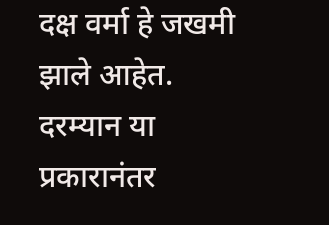दक्ष वर्मा हे जखमी झाले आहेत. दरम्यान या प्रकारानंतर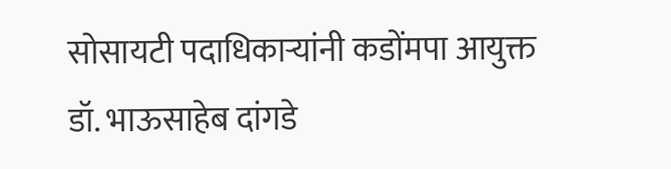सोसायटी पदाधिकाऱ्यांनी कडोंमपा आयुक्त डॉ. भाऊसाहेब दांगडे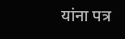यांना पत्र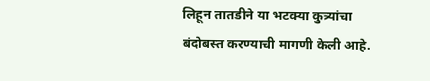लिहून तातडीने या भटक्या कुत्र्यांचा बंदोबस्त करण्याची मागणी केली आहे.